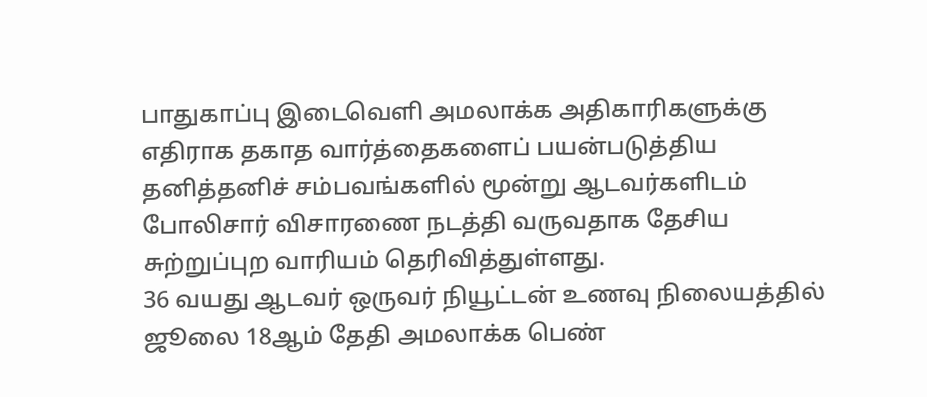பாதுகாப்பு இடைவெளி அமலாக்க அதிகாரிகளுக்கு எதிராக தகாத வார்த்தைகளைப் பயன்படுத்திய தனித்தனிச் சம்பவங்களில் மூன்று ஆடவர்களிடம் போலிசார் விசாரணை நடத்தி வருவதாக தேசிய
சுற்றுப்புற வாரியம் தெரிவித்துள்ளது.
36 வயது ஆடவர் ஒருவர் நியூட்டன் உணவு நிலையத்தில் ஜூலை 18ஆம் தேதி அமலாக்க பெண்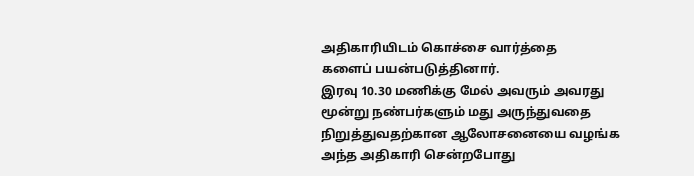அதிகாரியிடம் கொச்சை வார்த்தை
களைப் பயன்படுத்தினார்.
இரவு 10.30 மணிக்கு மேல் அவரும் அவரது மூன்று நண்பர்களும் மது அருந்துவதை நிறுத்துவதற்கான ஆலோசனையை வழங்க அந்த அதிகாரி சென்றபோது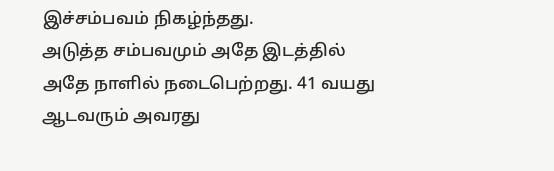இச்சம்பவம் நிகழ்ந்தது.
அடுத்த சம்பவமும் அதே இடத்தில் அதே நாளில் நடைபெற்றது. 41 வயது ஆடவரும் அவரது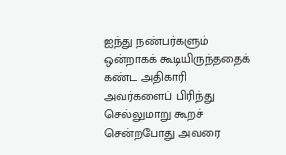ஐந்து நண்பர்களும் ஒன்றாகக் கூடியிருந்ததைக் கண்ட அதிகாரி அவர்களைப் பிரிந்து செல்லுமாறு கூறச் சென்றபோது அவரை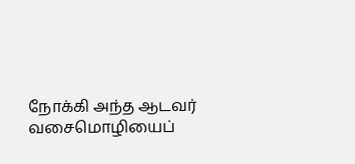நோக்கி அந்த ஆடவர் வசைமொழியைப்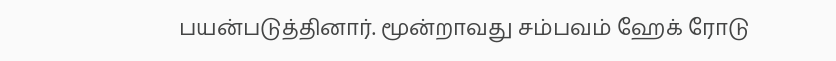பயன்படுத்தினார். மூன்றாவது சம்பவம் ஹேக் ரோடு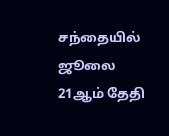சந்தையில் ஜூலை 21ஆம் தேதி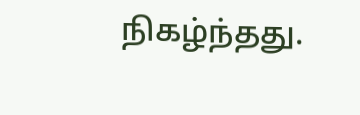நிகழ்ந்தது.